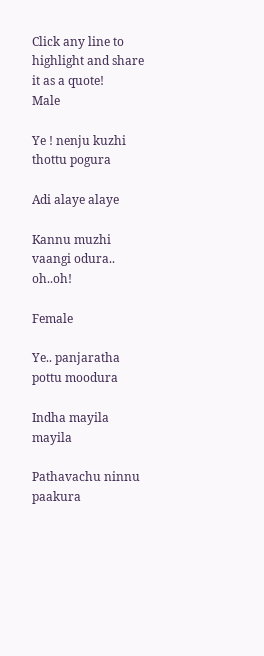Click any line to highlight and share it as a quote!
Male

Ye ! nenju kuzhi thottu pogura

Adi alaye alaye

Kannu muzhi vaangi odura.. oh..oh!

Female

Ye.. panjaratha pottu moodura

Indha mayila mayila

Pathavachu ninnu paakura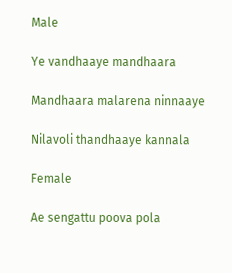Male

Ye vandhaaye mandhaara

Mandhaara malarena ninnaaye

Nilavoli thandhaaye kannala

Female

Ae sengattu poova pola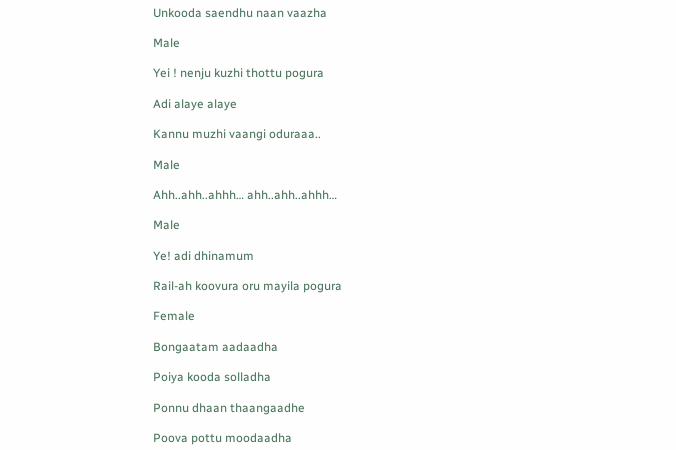Unkooda saendhu naan vaazha

Male

Yei ! nenju kuzhi thottu pogura

Adi alaye alaye

Kannu muzhi vaangi oduraaa..

Male

Ahh..ahh..ahhh… ahh..ahh..ahhh…

Male

Ye! adi dhinamum

Rail-ah koovura oru mayila pogura

Female

Bongaatam aadaadha

Poiya kooda solladha

Ponnu dhaan thaangaadhe

Poova pottu moodaadha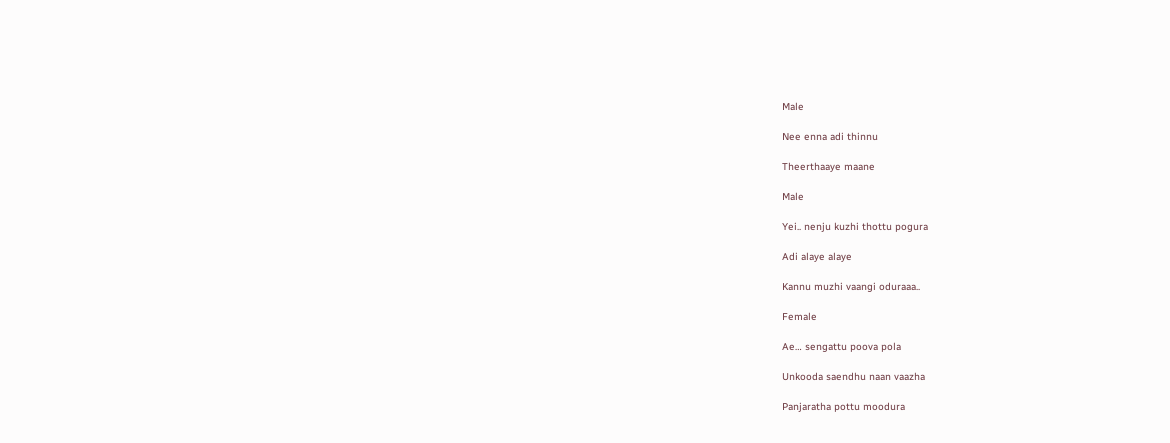Male

Nee enna adi thinnu

Theerthaaye maane

Male

Yei.. nenju kuzhi thottu pogura

Adi alaye alaye

Kannu muzhi vaangi oduraaa..

Female

Ae… sengattu poova pola

Unkooda saendhu naan vaazha

Panjaratha pottu moodura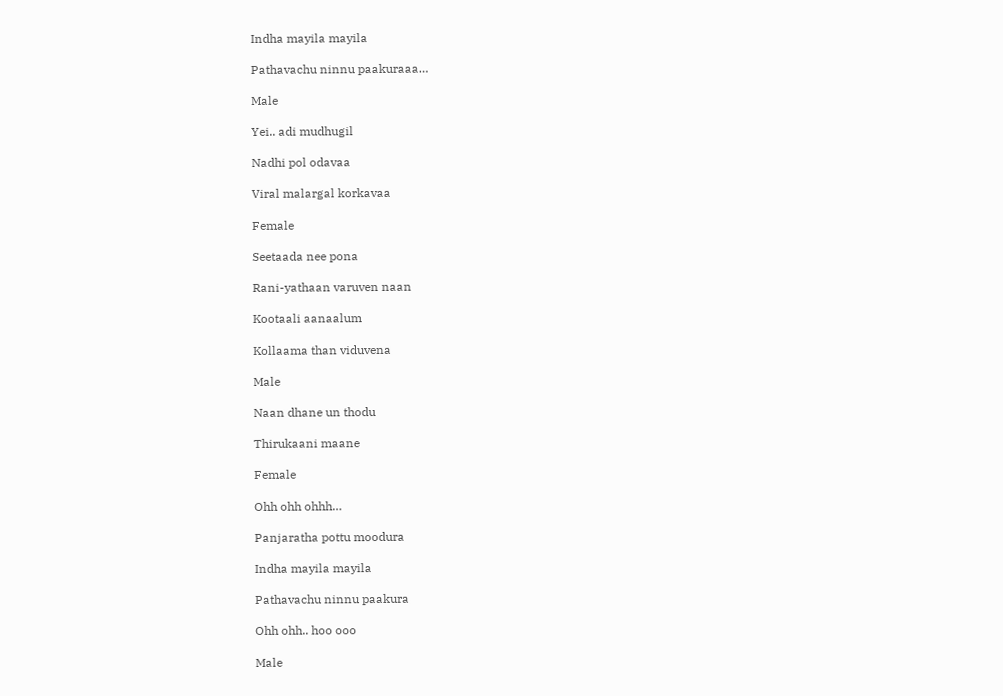Indha mayila mayila

Pathavachu ninnu paakuraaa…

Male

Yei.. adi mudhugil

Nadhi pol odavaa

Viral malargal korkavaa

Female

Seetaada nee pona

Rani-yathaan varuven naan

Kootaali aanaalum

Kollaama than viduvena

Male

Naan dhane un thodu

Thirukaani maane

Female

Ohh ohh ohhh…

Panjaratha pottu moodura

Indha mayila mayila

Pathavachu ninnu paakura

Ohh ohh.. hoo ooo

Male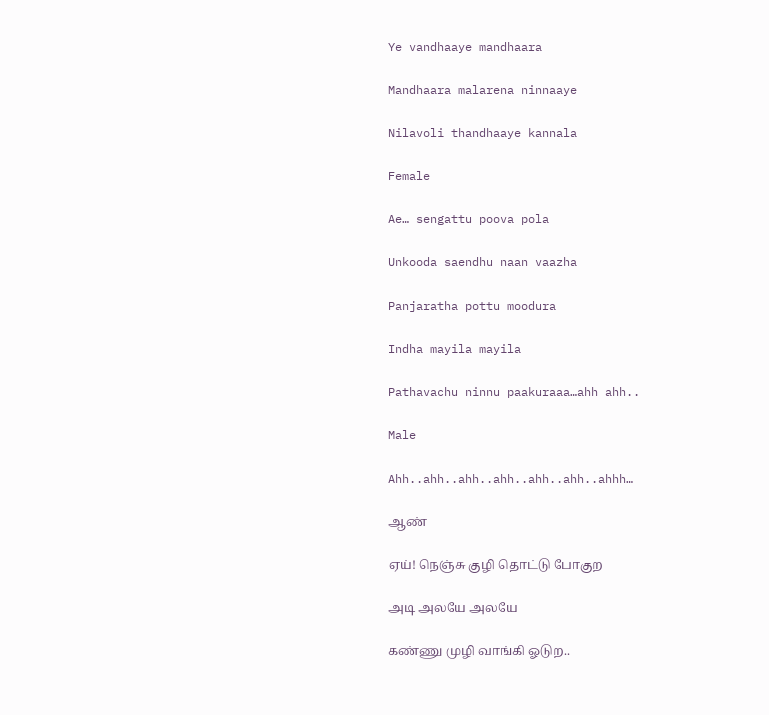Ye vandhaaye mandhaara

Mandhaara malarena ninnaaye

Nilavoli thandhaaye kannala

Female

Ae… sengattu poova pola

Unkooda saendhu naan vaazha

Panjaratha pottu moodura

Indha mayila mayila

Pathavachu ninnu paakuraaa…ahh ahh..

Male

Ahh..ahh..ahh..ahh..ahh..ahh..ahhh…

ஆண்

ஏய்! நெஞ்சு குழி தொட்டு போகுற

அடி அலயே அலயே

கண்ணு முழி வாங்கி ஓடுற..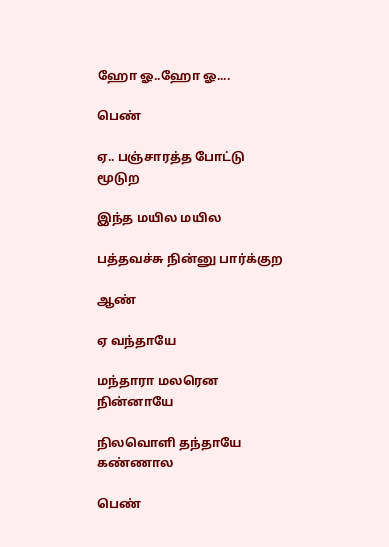ஹோ ஓ..ஹோ ஓ....

பெண்

ஏ.. பஞ்சாரத்த போட்டு மூடுற

இந்த மயில மயில

பத்தவச்சு நின்னு பார்க்குற

ஆண்

ஏ வந்தாயே

மந்தாரா மலரென நின்னாயே

நிலவொளி தந்தாயே கண்ணால

பெண்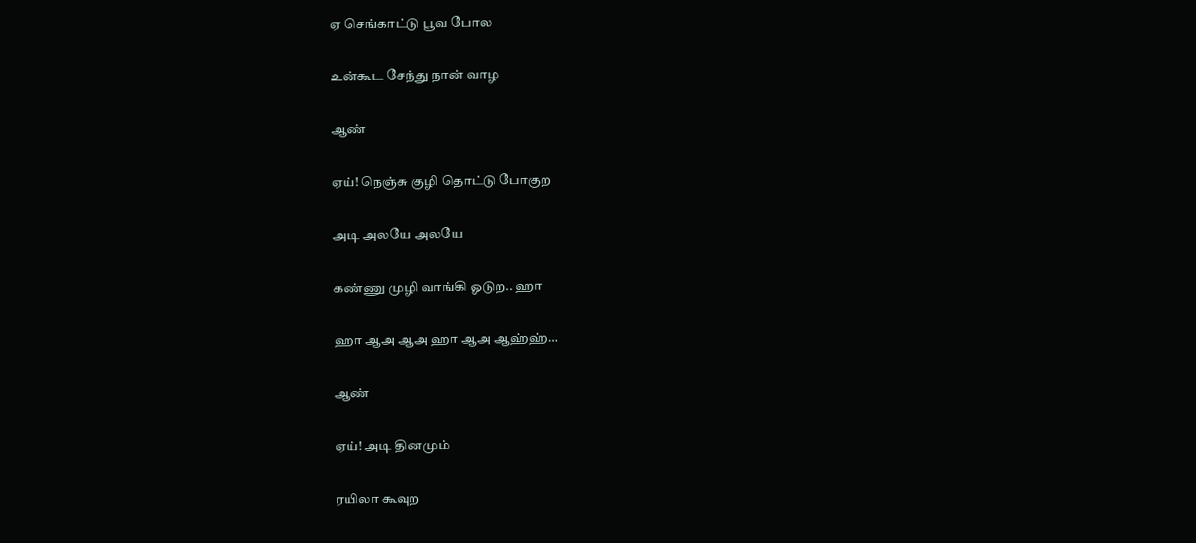ஏ செங்காட்டு பூவ போல

உன்கூட சேந்து நான் வாழ

ஆண்

ஏய்! நெஞ்சு குழி தொட்டு போகுற

அடி அலயே அலயே

கண்ணு முழி வாங்கி ஓடுற.. ஹா

ஹா ஆஅ ஆஅ ஹா ஆஅ ஆஹ்ஹ்…

ஆண்

ஏய்! அடி தினமும்

ரயிலா கூவுற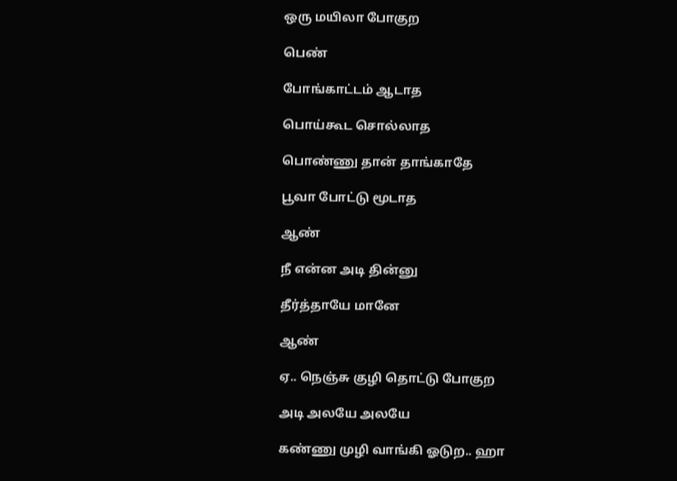ஒரு மயிலா போகுற

பெண்

போங்காட்டம் ஆடாத

பொய்கூட சொல்லாத

பொண்ணு தான் தாங்காதே

பூவா போட்டு மூடாத

ஆண்

நீ என்ன அடி தின்னு

தீர்த்தாயே மானே

ஆண்

ஏ.. நெஞ்சு குழி தொட்டு போகுற

அடி அலயே அலயே

கண்ணு முழி வாங்கி ஓடுற.. ஹா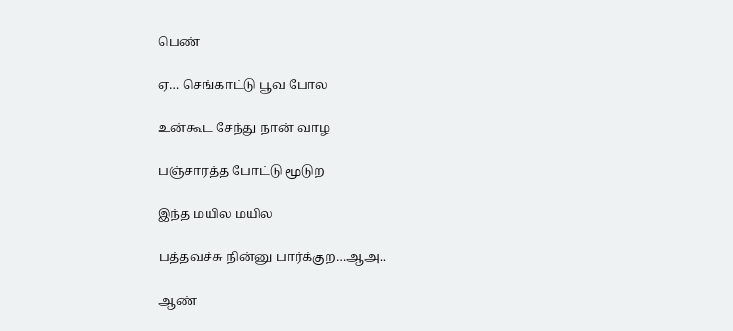பெண்

ஏ… செங்காட்டு பூவ போல

உன்கூட சேந்து நான் வாழ

பஞ்சாரத்த போட்டு மூடுற

இந்த மயில மயில

பத்தவச்சு நின்னு பார்க்குற…ஆஅ..

ஆண்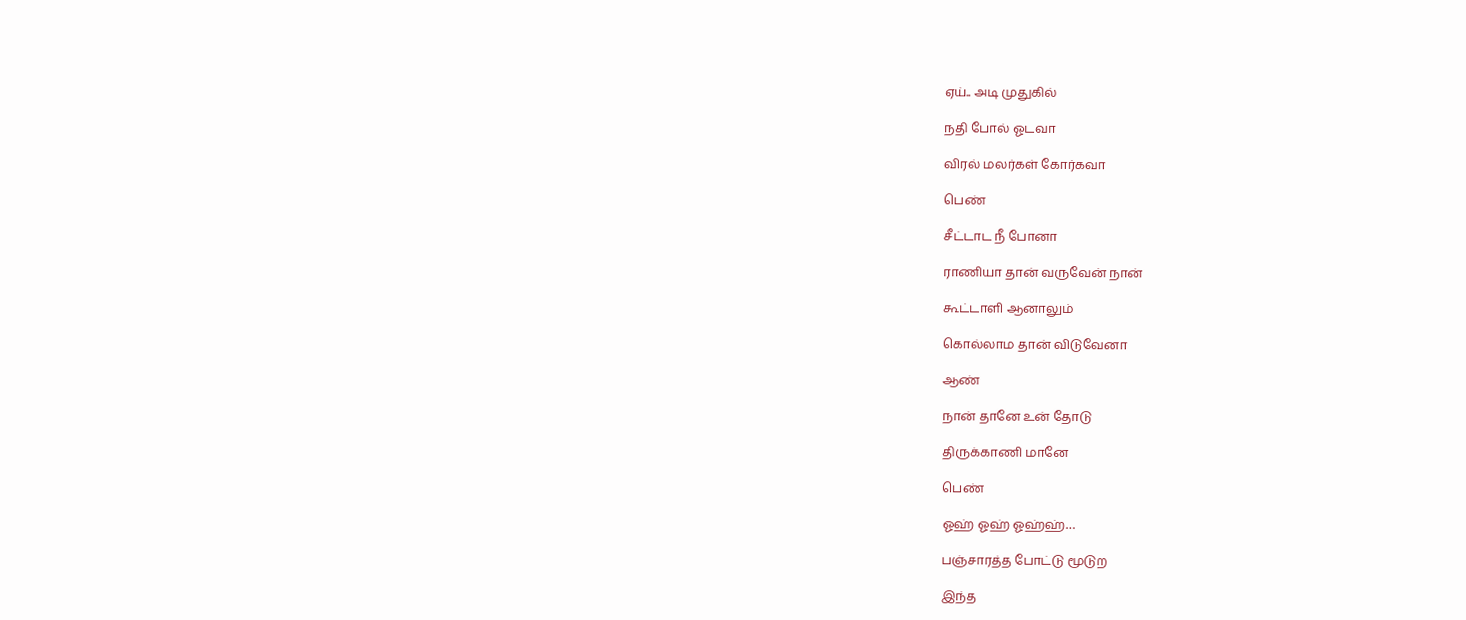ஏய்.. அடி முதுகில்

நதி போல் ஓடவா

விரல் மலர்கள் கோர்கவா

பெண்

சீட்டாட நீ போனா

ராணியா தான் வருவேன் நான்

கூட்டாளி ஆனாலும்

கொல்லாம தான் விடுவேனா

ஆண்

நான் தானே உன் தோடு

திருக்காணி மானே

பெண்

ஓஹ் ஓஹ் ஓஹ்ஹ்…

பஞ்சாரத்த போட்டு மூடுற

இந்த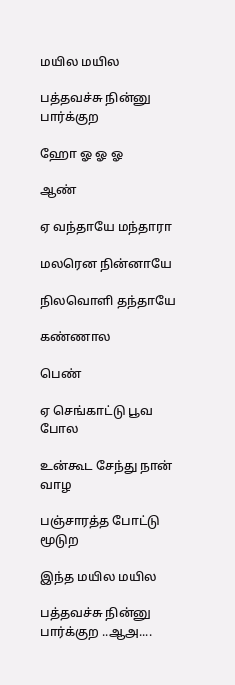மயில மயில

பத்தவச்சு நின்னு பார்க்குற

ஹோ ஓ ஓ ஓ

ஆண்

ஏ வந்தாயே மந்தாரா

மலரென நின்னாயே

நிலவொளி தந்தாயே

கண்ணால

பெண்

ஏ செங்காட்டு பூவ போல

உன்கூட சேந்து நான் வாழ

பஞ்சாரத்த போட்டு மூடுற

இந்த மயில மயில

பத்தவச்சு நின்னு பார்க்குற ..ஆஅ....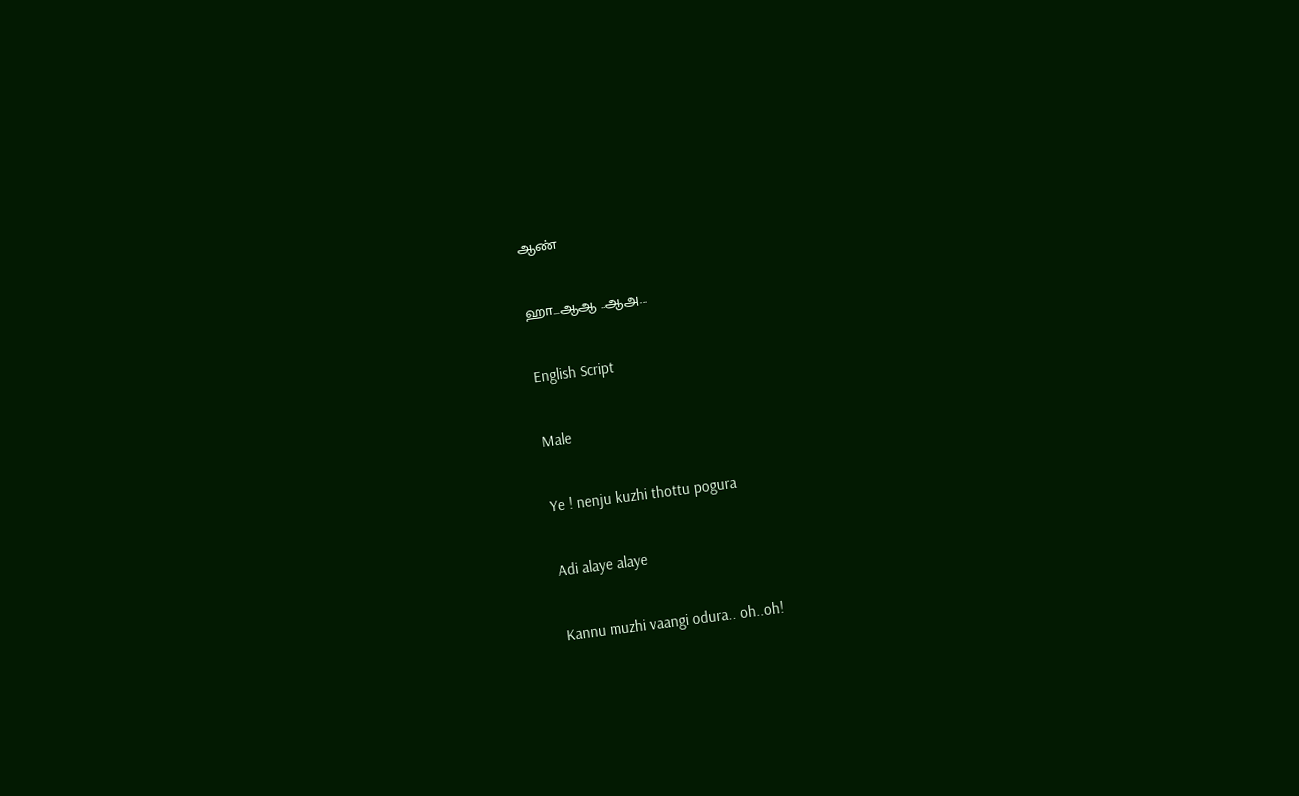ஆண்

ஹா...ஆஆ ..ஆஅ...

English Script

Male

Ye ! nenju kuzhi thottu pogura

Adi alaye alaye

Kannu muzhi vaangi odura.. oh..oh!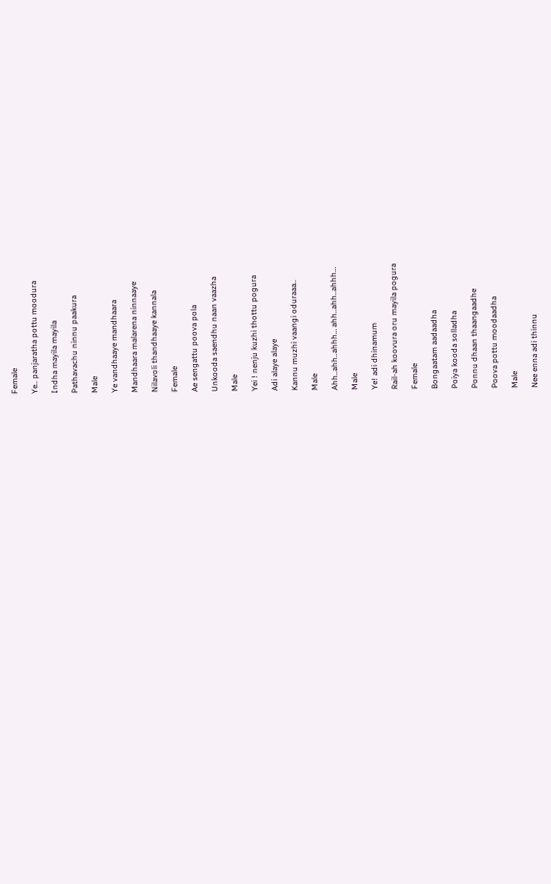Female

Ye.. panjaratha pottu moodura

Indha mayila mayila

Pathavachu ninnu paakura

Male

Ye vandhaaye mandhaara

Mandhaara malarena ninnaaye

Nilavoli thandhaaye kannala

Female

Ae sengattu poova pola

Unkooda saendhu naan vaazha

Male

Yei ! nenju kuzhi thottu pogura

Adi alaye alaye

Kannu muzhi vaangi oduraaa..

Male

Ahh..ahh..ahhh… ahh..ahh..ahhh…

Male

Ye! adi dhinamum

Rail-ah koovura oru mayila pogura

Female

Bongaatam aadaadha

Poiya kooda solladha

Ponnu dhaan thaangaadhe

Poova pottu moodaadha

Male

Nee enna adi thinnu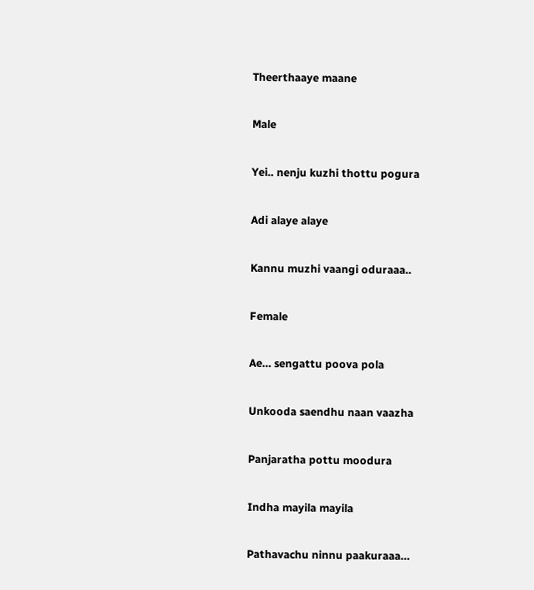Theerthaaye maane

Male

Yei.. nenju kuzhi thottu pogura

Adi alaye alaye

Kannu muzhi vaangi oduraaa..

Female

Ae… sengattu poova pola

Unkooda saendhu naan vaazha

Panjaratha pottu moodura

Indha mayila mayila

Pathavachu ninnu paakuraaa…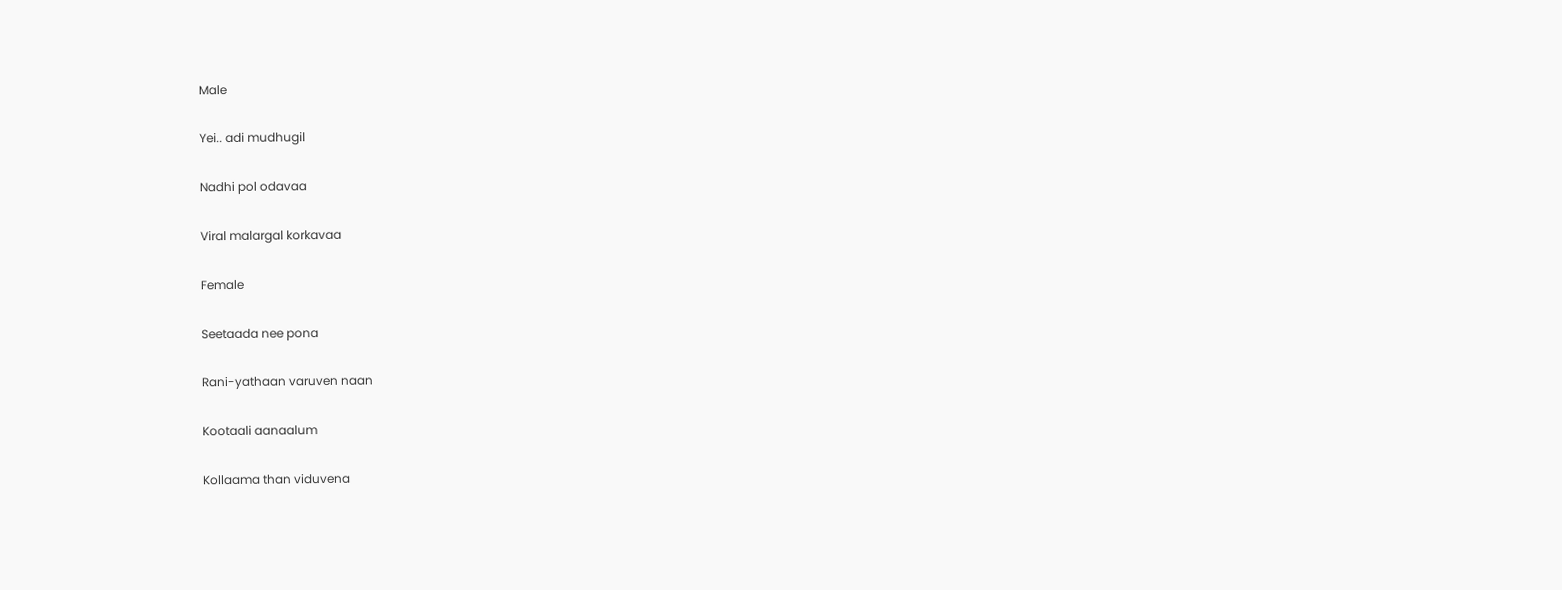Male

Yei.. adi mudhugil

Nadhi pol odavaa

Viral malargal korkavaa

Female

Seetaada nee pona

Rani-yathaan varuven naan

Kootaali aanaalum

Kollaama than viduvena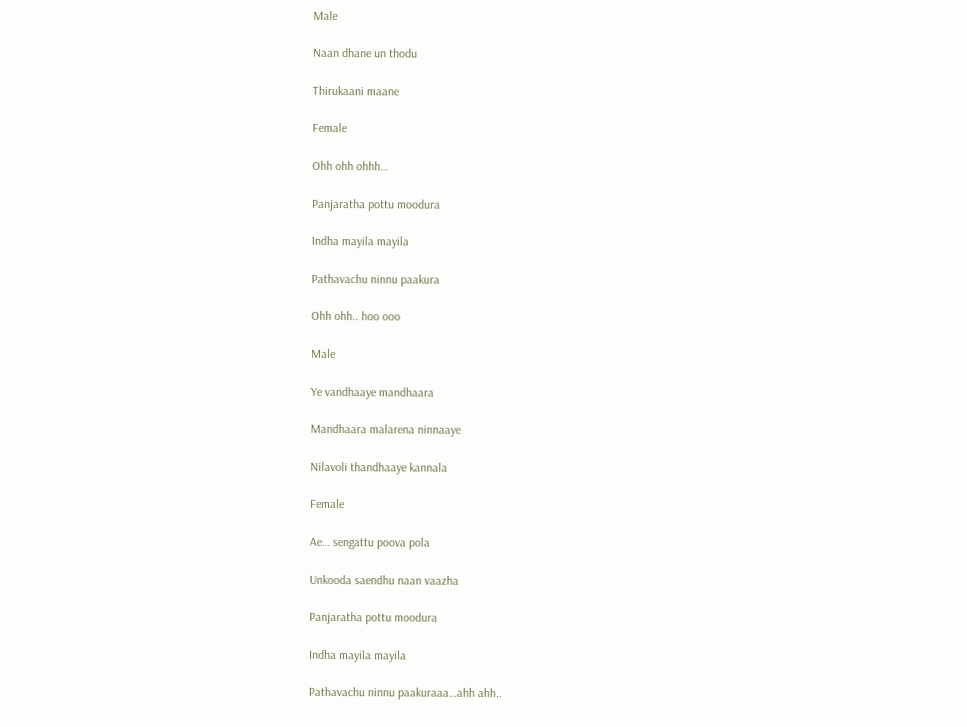Male

Naan dhane un thodu

Thirukaani maane

Female

Ohh ohh ohhh…

Panjaratha pottu moodura

Indha mayila mayila

Pathavachu ninnu paakura

Ohh ohh.. hoo ooo

Male

Ye vandhaaye mandhaara

Mandhaara malarena ninnaaye

Nilavoli thandhaaye kannala

Female

Ae… sengattu poova pola

Unkooda saendhu naan vaazha

Panjaratha pottu moodura

Indha mayila mayila

Pathavachu ninnu paakuraaa…ahh ahh..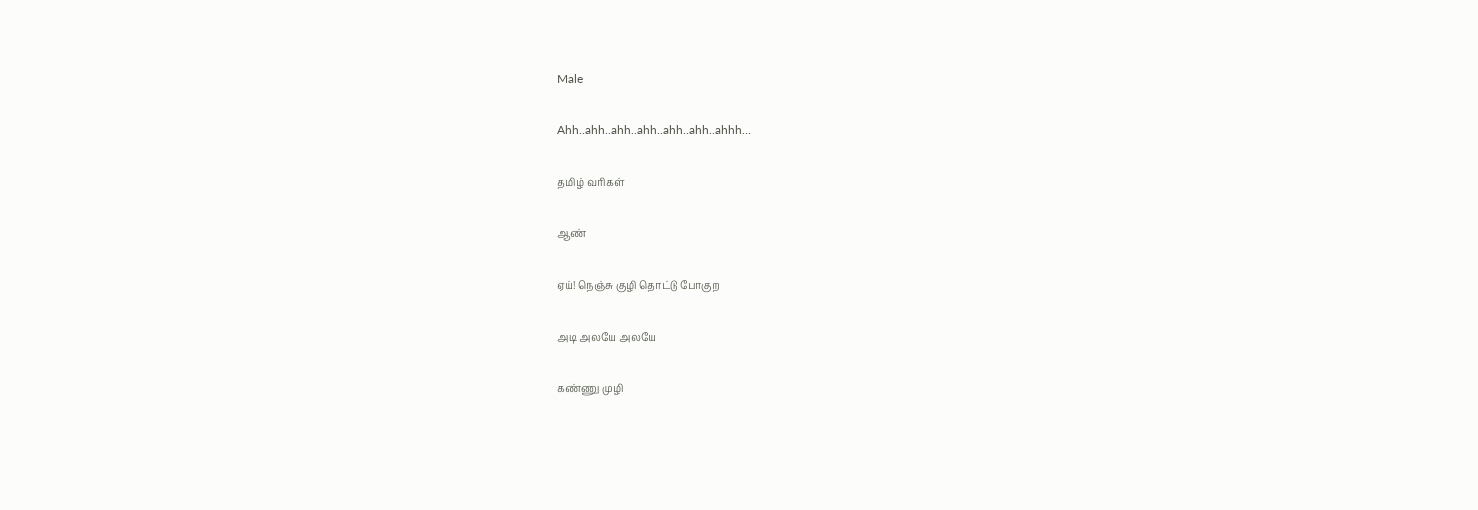Male

Ahh..ahh..ahh..ahh..ahh..ahh..ahhh…

தமிழ் வரிகள்

ஆண்

ஏய்! நெஞ்சு குழி தொட்டு போகுற

அடி அலயே அலயே

கண்ணு முழி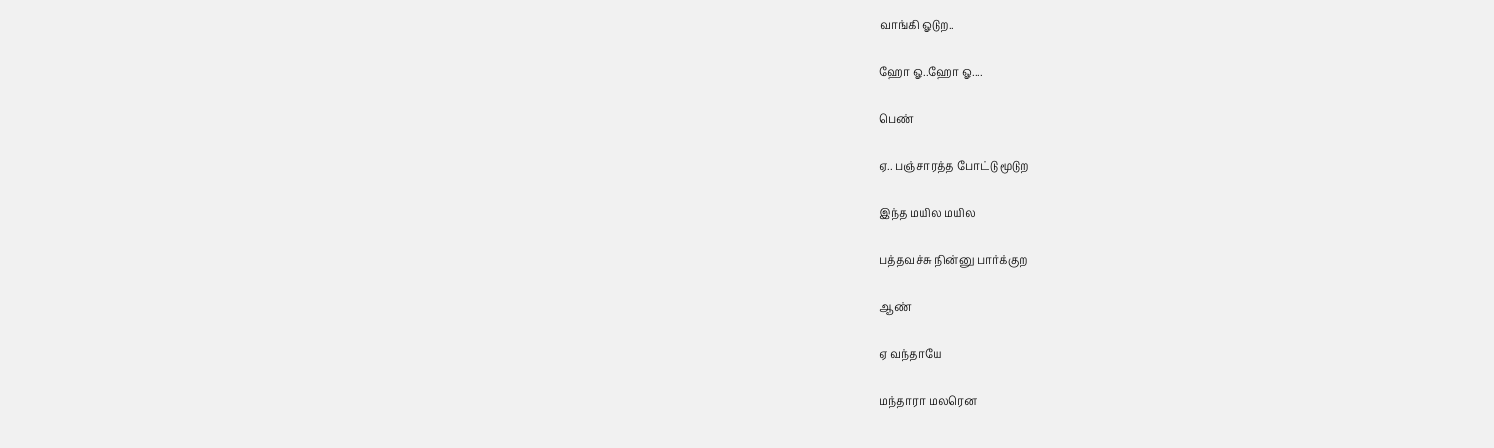வாங்கி ஓடுற..

ஹோ ஓ..ஹோ ஓ....

பெண்

ஏ.. பஞ்சாரத்த போட்டு மூடுற

இந்த மயில மயில

பத்தவச்சு நின்னு பார்க்குற

ஆண்

ஏ வந்தாயே

மந்தாரா மலரென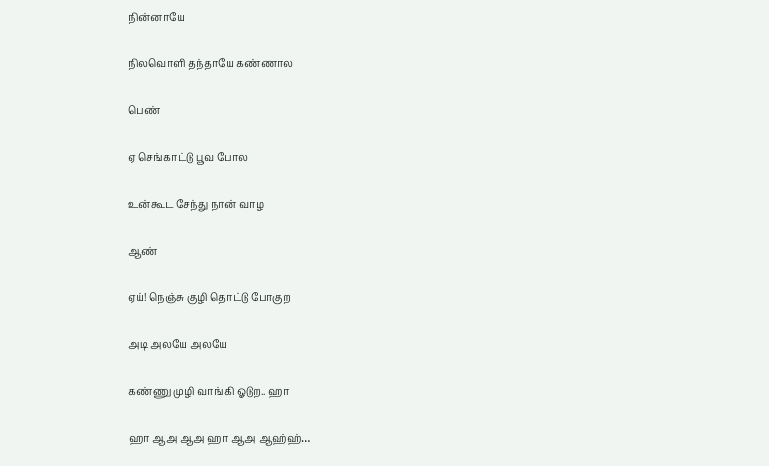நின்னாயே

நிலவொளி தந்தாயே கண்ணால

பெண்

ஏ செங்காட்டு பூவ போல

உன்கூட சேந்து நான் வாழ

ஆண்

ஏய்! நெஞ்சு குழி தொட்டு போகுற

அடி அலயே அலயே

கண்ணு முழி வாங்கி ஓடுற.. ஹா

ஹா ஆஅ ஆஅ ஹா ஆஅ ஆஹ்ஹ்…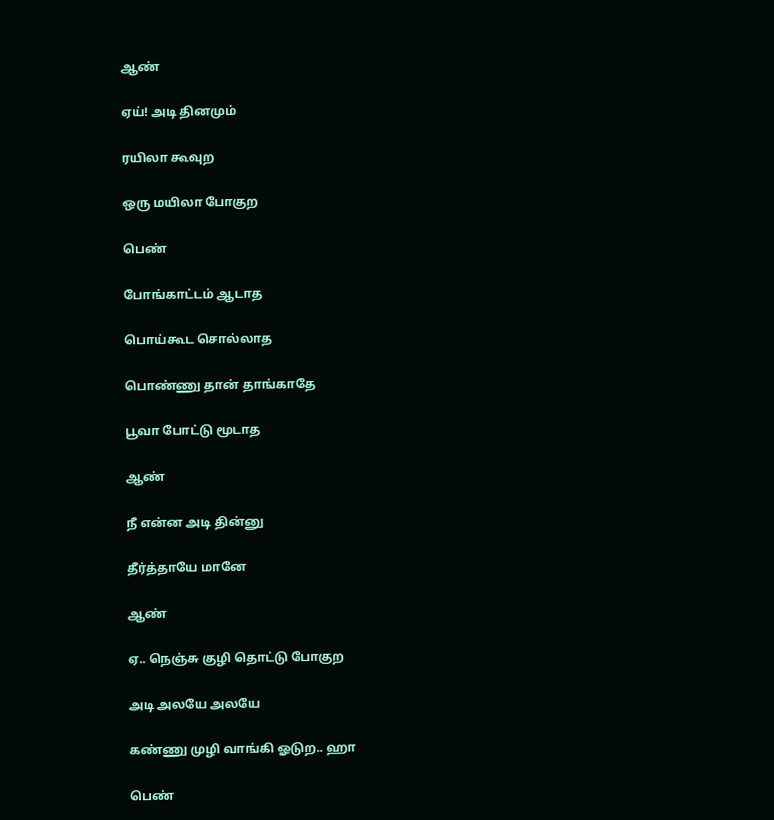ஆண்

ஏய்! அடி தினமும்

ரயிலா கூவுற

ஒரு மயிலா போகுற

பெண்

போங்காட்டம் ஆடாத

பொய்கூட சொல்லாத

பொண்ணு தான் தாங்காதே

பூவா போட்டு மூடாத

ஆண்

நீ என்ன அடி தின்னு

தீர்த்தாயே மானே

ஆண்

ஏ.. நெஞ்சு குழி தொட்டு போகுற

அடி அலயே அலயே

கண்ணு முழி வாங்கி ஓடுற.. ஹா

பெண்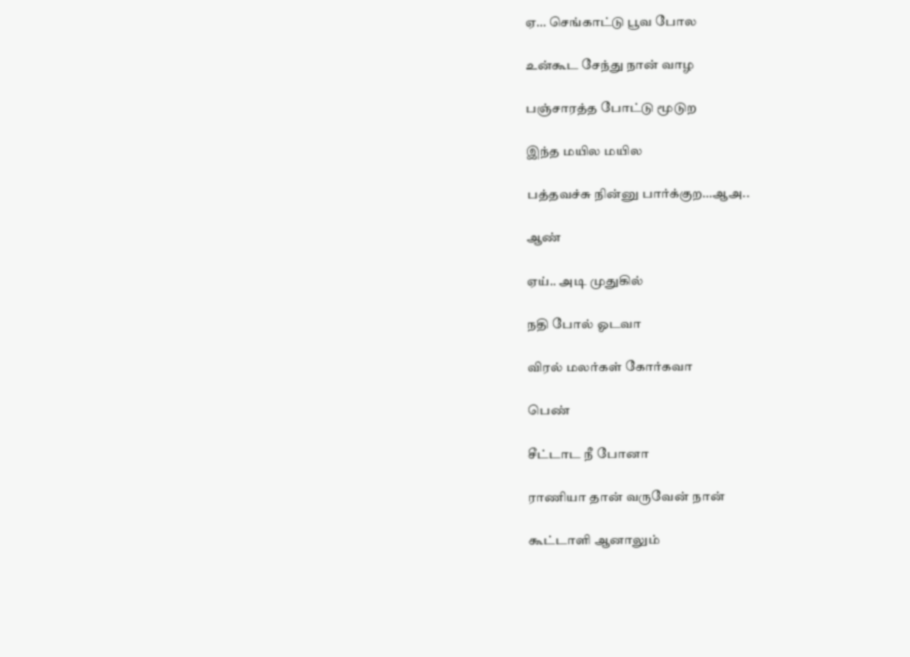ஏ… செங்காட்டு பூவ போல

உன்கூட சேந்து நான் வாழ

பஞ்சாரத்த போட்டு மூடுற

இந்த மயில மயில

பத்தவச்சு நின்னு பார்க்குற…ஆஅ..

ஆண்

ஏய்.. அடி முதுகில்

நதி போல் ஓடவா

விரல் மலர்கள் கோர்கவா

பெண்

சீட்டாட நீ போனா

ராணியா தான் வருவேன் நான்

கூட்டாளி ஆனாலும்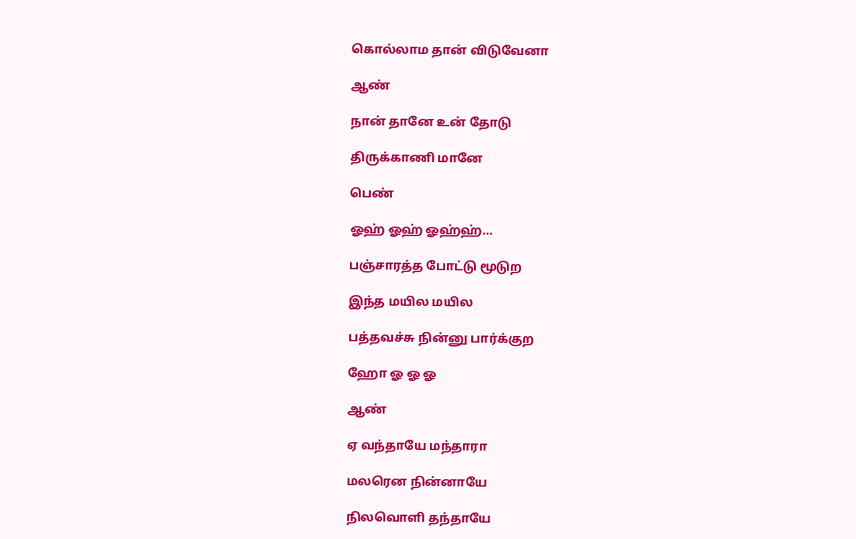கொல்லாம தான் விடுவேனா

ஆண்

நான் தானே உன் தோடு

திருக்காணி மானே

பெண்

ஓஹ் ஓஹ் ஓஹ்ஹ்…

பஞ்சாரத்த போட்டு மூடுற

இந்த மயில மயில

பத்தவச்சு நின்னு பார்க்குற

ஹோ ஓ ஓ ஓ

ஆண்

ஏ வந்தாயே மந்தாரா

மலரென நின்னாயே

நிலவொளி தந்தாயே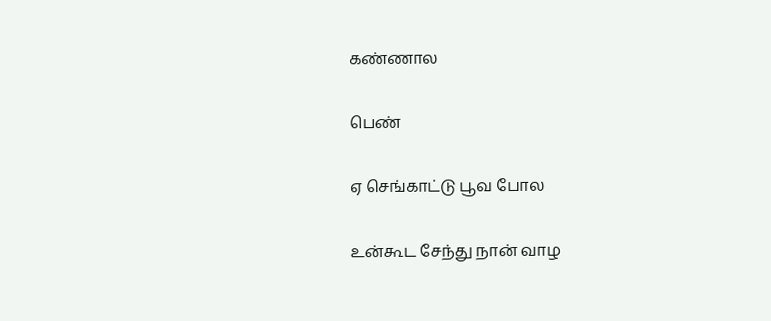கண்ணால

பெண்

ஏ செங்காட்டு பூவ போல

உன்கூட சேந்து நான் வாழ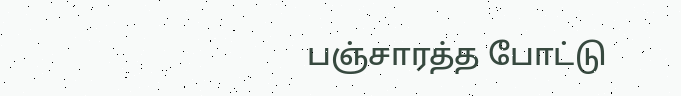பஞ்சாரத்த போட்டு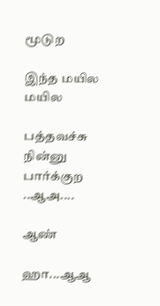மூடுற

இந்த மயில மயில

பத்தவச்சு நின்னு பார்க்குற ..ஆஅ....

ஆண்

ஹா...ஆஆ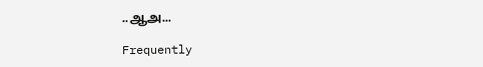..ஆஅ...

Frequently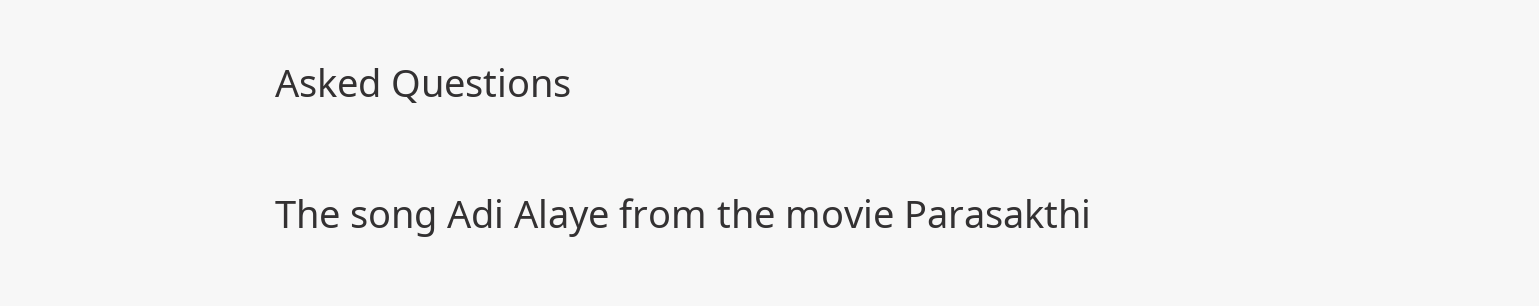Asked Questions

The song Adi Alaye from the movie Parasakthi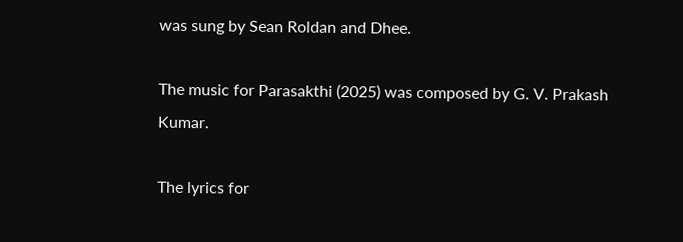was sung by Sean Roldan and Dhee.

The music for Parasakthi (2025) was composed by G. V. Prakash Kumar.

The lyrics for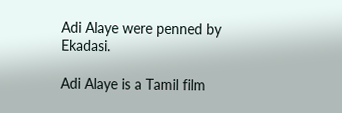Adi Alaye were penned by Ekadasi.

Adi Alaye is a Tamil film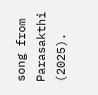song from Parasakthi (2025).